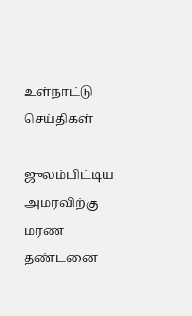உள்நாட்டு செய்திகள்

ஜுலம்பிட்டிய அமரவிற்கு மரண தண்டனை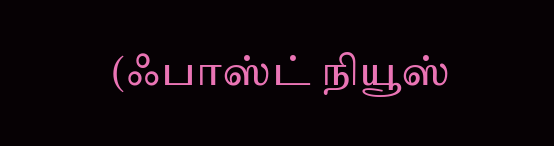(ஃபாஸ்ட் நியூஸ்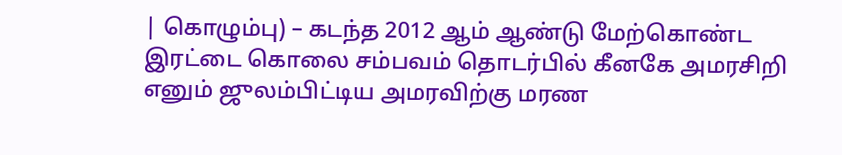| கொழும்பு) – கடந்த 2012 ஆம் ஆண்டு மேற்கொண்ட இரட்டை கொலை சம்பவம் தொடர்பில் கீனகே அமரசிறி எனும் ஜுலம்பிட்டிய அமரவிற்கு மரண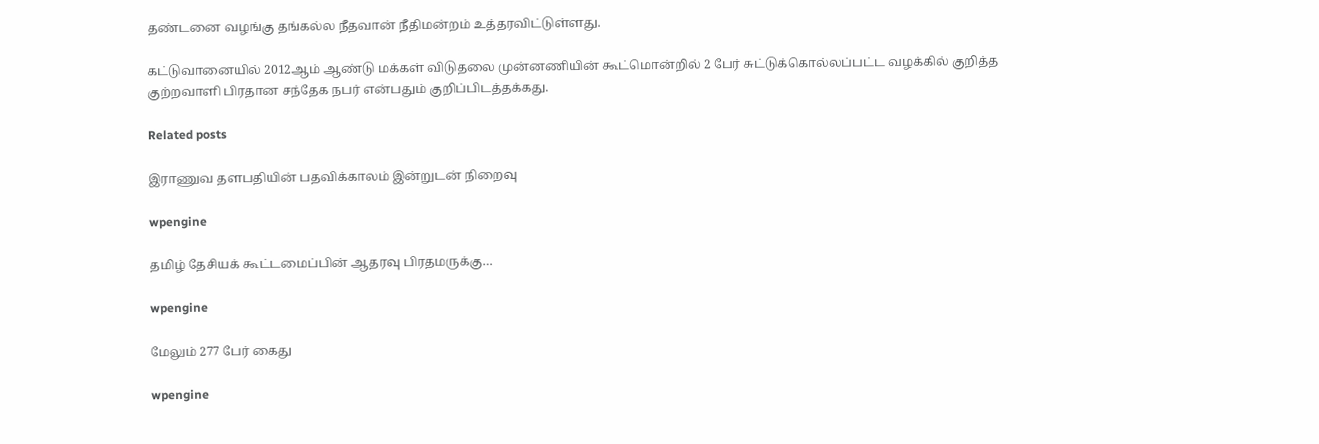தண்டனை வழங்கு தங்கல்ல நீதவான் நீதிமன்றம் உத்தரவிட்டுள்ளது.

கட்டுவானையில் 2012ஆம் ஆண்டு மக்கள் விடுதலை முன்னணியின் கூட்மொன்றில் 2 பேர் சுட்டுக்கொல்லப்பட்ட வழக்கில் குறித்த குற்றவாளி பிரதான சந்தேக நபர் என்பதும் குறிப்பிடத்தக்கது.

Related posts

இராணுவ தளபதியின் பதவிக்காலம் இன்றுடன் நிறைவு

wpengine

தமிழ் தேசியக் கூட்டமைப்பின் ஆதரவு பிரதமருக்கு…

wpengine

மேலும் 277 பேர் கைது

wpengine